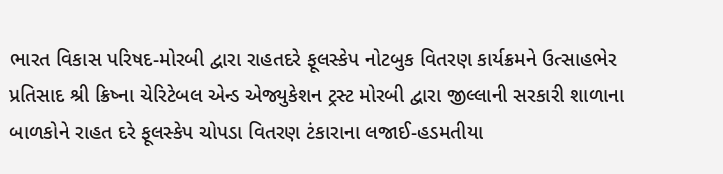ભારત વિકાસ પરિષદ-મોરબી દ્વારા રાહતદરે ફૂલસ્કેપ નોટબુક વિતરણ કાર્યક્રમને ઉત્સાહભેર પ્રતિસાદ શ્રી ક્રિષ્ના ચેરિટેબલ એન્ડ એજ્યુકેશન ટ્રસ્ટ મોરબી દ્વારા જીલ્લાની સરકારી શાળાના બાળકોને રાહત દરે ફૂલસ્કેપ ચોપડા વિતરણ ટંકારાના લજાઈ-હડમતીયા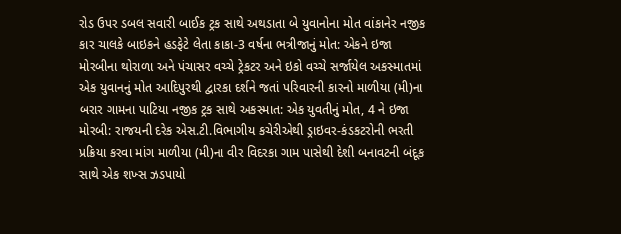રોડ ઉપર ડબલ સવારી બાઈક ટ્રક સાથે અથડાતા બે યુવાનોના મોત વાંકાનેર નજીક કાર ચાલકે બાઇકને હડફેટે લેતા કાકા-3 વર્ષના ભત્રીજાનું મોત: એકને ઇજા મોરબીના થોરાળા અને પંચાસર વચ્ચે ટ્રેકટર અને ઇકો વચ્ચે સર્જાયેલ અકસ્માતમાં એક યુવાનનું મોત આદિપુરથી દ્વારકા દર્શને જતાં પરિવારની કારનો માળીયા (મી)ના બરાર ગામના પાટિયા નજીક ટ્રક સાથે અકસ્માત: એક યુવતીનું મોત, 4 ને ઇજા મોરબી: રાજયની દરેક એસ.ટી.વિભાગીય કચેરીએથી ડ્રાઇવર-કંડકટરોની ભરતી પ્રક્રિયા કરવા માંગ માળીયા (મી)ના વીર વિદરકા ગામ પાસેથી દેશી બનાવટની બંદૂક સાથે એક શખ્સ ઝડપાયો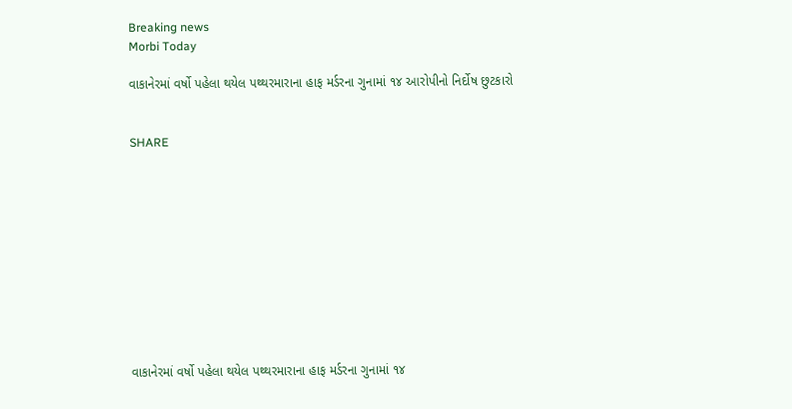Breaking news
Morbi Today

વાકાનેરમાં વર્ષો પહેલા થયેલ પથ્થરમારાના હાફ મર્ડરના ગુનામાં ૧૪ આરોપીનો નિર્દોષ છુટકારો


SHARE











વાકાનેરમાં વર્ષો પહેલા થયેલ પથ્થરમારાના હાફ મર્ડરના ગુનામાં ૧૪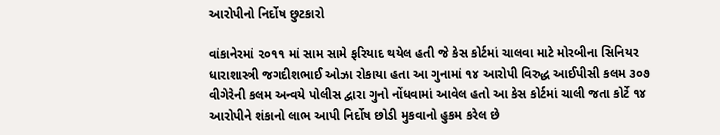આરોપીનો નિર્દોષ છુટકારો

વાંકાનેરમાં ૨૦૧૧ માં સામ સામે ફરિયાદ થયેલ હતી જે કેસ કોર્ટમાં ચાલવા માટે મોરબીના સિનિયર ધારાશાસ્ત્રી જગદીશભાઈ ઓઝા રોકાયા હતા આ ગુનામાં ૧૪ આરોપી વિરુદ્ધ આઈપીસી કલમ ૩૦૭ વીગેરેની કલમ અન્વયે પોલીસ દ્વારા ગુનો નોંધવામાં આવેલ હતો આ કેસ કોર્ટમાં ચાલી જતા કોર્ટે ૧૪ આરોપીને શંકાનો લાભ આપી નિર્દોષ છોડી મુકવાનો હુકમ કરેલ છે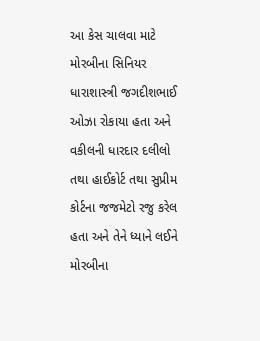આ કેસ ચાલવા માટે મોરબીના સિનિયર ધારાશાસ્ત્રી જગદીશભાઈ ઓઝા રોકાયા હતા અને વકીલની ધારદાર દલીલો તથા હાઈકોર્ટ તથા સુપ્રીમ કોર્ટના જજમેટો રજુ કરેલ હતા અને તેને ધ્યાને લઈને મોરબીના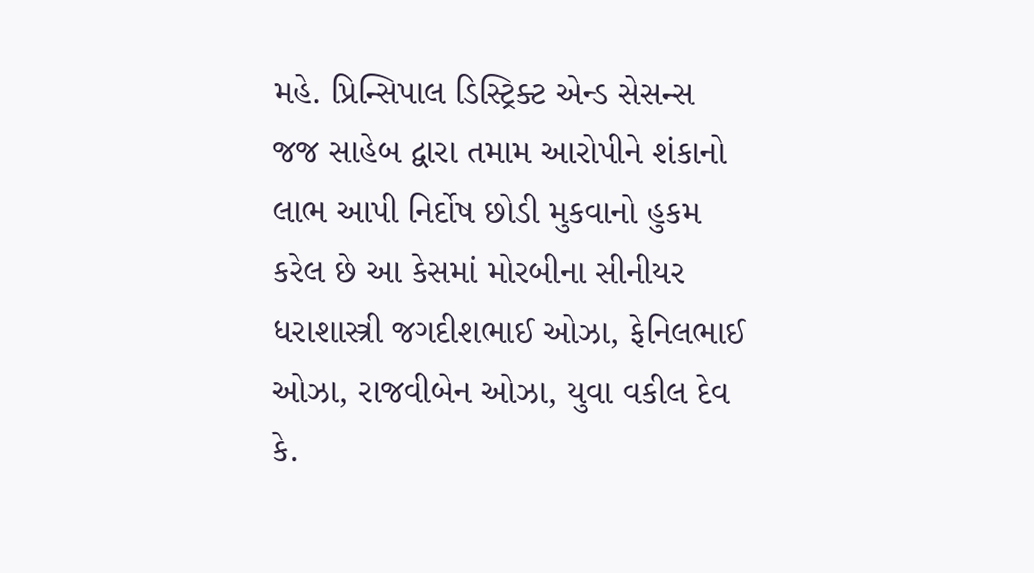મહે. પ્રિન્સિપાલ ડિસ્ટ્રિક્ટ એન્ડ સેસન્સ જજ સાહેબ દ્વારા તમામ આરોપીને શંકાનો લાભ આપી નિર્દોષ છોડી મુકવાનો હુકમ કરેલ છે આ કેસમાં મોરબીના સીનીયર ધરાશાસ્ત્રી જગદીશભાઈ ઓઝા, ફેનિલભાઈ ઓઝા, રાજવીબેન ઓઝા, યુવા વકીલ દેવ કે.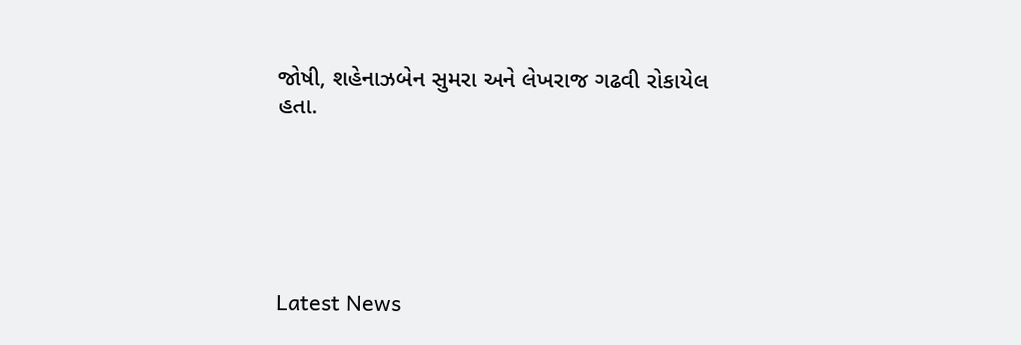જોષી, શહેનાઝબેન સુમરા અને લેખરાજ ગઢવી રોકાયેલ હતા.






Latest News